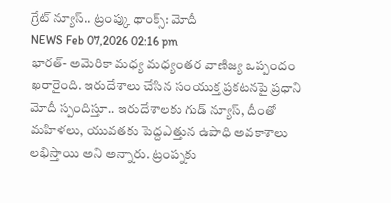గ్రేట్ న్యూస్.. ట్రంప్కు థాంక్స్: మోదీ
NEWS Feb 07,2026 02:16 pm
భారత్- అమెరికా మధ్య మధ్యంతర వాణిజ్య ఒప్పందం ఖరారైంది. ఇరుదేశాలు చేసిన సంయుక్త ప్రకటనపై ప్రధాని మోదీ స్పందిస్తూ.. ఇరుదేశాలకు గుడ్ న్యూస్, దీంతో మహిళలు, యువతకు పెద్దఎత్తున ఉపాధి అవకాశాలు లభిస్తాయి అని అన్నారు. ట్రంప్నకు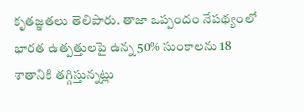కృతజ్ఞతలు తెలిపారు. తాజా ఒప్పందం నేపథ్యంలో భారత ఉత్పత్తులపై ఉన్న 50% సుంకాలను 18 శాతానికి తగ్గిస్తున్నట్లు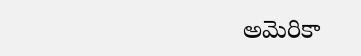అమెరికా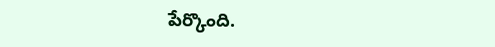పేర్కొంది.